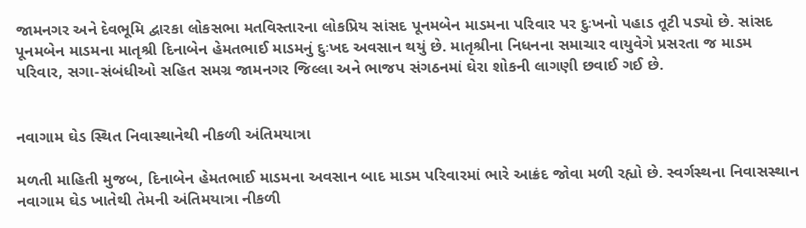જામનગર અને દેવભૂમિ દ્વારકા લોકસભા મતવિસ્તારના લોકપ્રિય સાંસદ પૂનમબેન માડમના પરિવાર પર દુઃખનો પહાડ તૂટી પડ્યો છે. સાંસદ પૂનમબેન માડમના માતૃશ્રી દિનાબેન હેમતભાઈ માડમનું દુઃખદ અવસાન થયું છે. માતૃશ્રીના નિધનના સમાચાર વાયુવેગે પ્રસરતા જ માડમ પરિવાર, સગા-સંબંધીઓ સહિત સમગ્ર જામનગર જિલ્લા અને ભાજપ સંગઠનમાં ઘેરા શોકની લાગણી છવાઈ ગઈ છે.


નવાગામ ઘેડ સ્થિત નિવાસ્થાનેથી નીકળી અંતિમયાત્રા

મળતી માહિતી મુજબ, દિનાબેન હેમતભાઈ માડમના અવસાન બાદ માડમ પરિવારમાં ભારે આક્રંદ જોવા મળી રહ્યો છે. સ્વર્ગસ્થના નિવાસસ્થાન નવાગામ ઘેડ ખાતેથી તેમની અંતિમયાત્રા નીકળી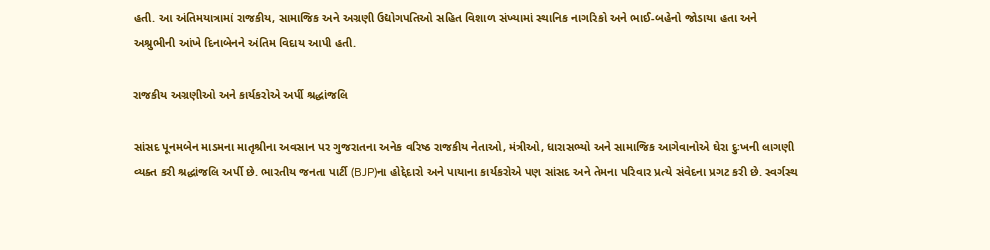હતી. આ અંતિમયાત્રામાં રાજકીય, સામાજિક અને અગ્રણી ઉદ્યોગપતિઓ સહિત વિશાળ સંખ્યામાં સ્થાનિક નાગરિકો અને ભાઈ-બહેનો જોડાયા હતા અને અશ્રુભીની આંખે દિનાબેનને અંતિમ વિદાય આપી હતી.

રાજકીય અગ્રણીઓ અને કાર્યકરોએ અર્પી શ્રદ્ધાંજલિ

સાંસદ પૂનમબેન માડમના માતૃશ્રીના અવસાન પર ગુજરાતના અનેક વરિષ્ઠ રાજકીય નેતાઓ, મંત્રીઓ, ધારાસભ્યો અને સામાજિક આગેવાનોએ ઘેરા દુઃખની લાગણી વ્યક્ત કરી શ્રદ્ધાંજલિ અર્પી છે. ભારતીય જનતા પાર્ટી (BJP)ના હોદ્દેદારો અને પાયાના કાર્યકરોએ પણ સાંસદ અને તેમના પરિવાર પ્રત્યે સંવેદના પ્રગટ કરી છે. સ્વર્ગસ્થ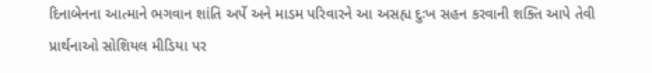દિનાબેનના આત્માને ભગવાન શાંતિ અર્પે અને માડમ પરિવારને આ અસહ્ય દુઃખ સહન કરવાની શક્તિ આપે તેવી પ્રાર્થનાઓ સોશિયલ મીડિયા પર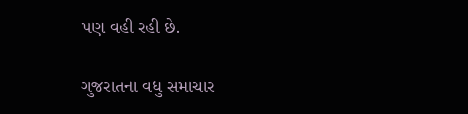પણ વહી રહી છે.

ગુજરાતના વધુ સમાચાર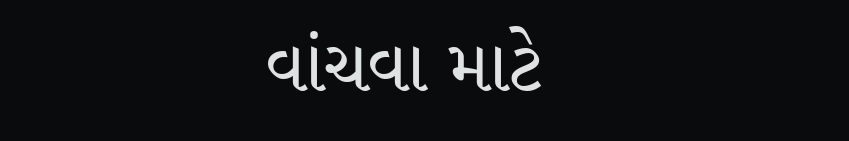વાંચવા માટે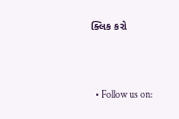ક્લિક કરો



  • Follow us on: